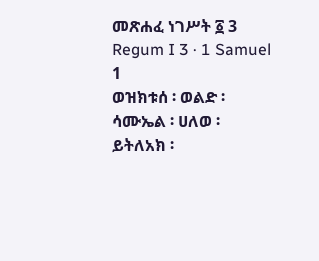መጽሐፈ ነገሥት ፩ 3
Regum I 3 · 1 Samuel
1
ወዝክቱሰ ፡ ወልድ ፡
ሳሙኤል ፡ ሀለወ ፡
ይትለአክ ፡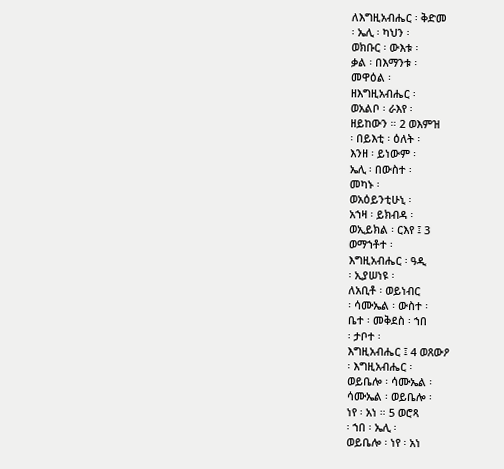ለእግዚአብሔር ፡ ቅድመ
፡ ኤሊ ፡ ካህን ፡
ወክቡር ፡ ውእቱ ፡
ቃል ፡ በእማንቱ ፡
መዋዕል ፡
ዘእግዚአብሔር ፡
ወአልቦ ፡ ራእየ ፡
ዘይከውን ። 2 ወእምዝ
፡ በይእቲ ፡ ዕለት ፡
እንዘ ፡ ይነውም ፡
ኤሊ ፡ በውስተ ፡
መካኑ ፡
ወአዕይንቲሁኒ ፡
አኀዛ ፡ ይክብዳ ፡
ወኢይክል ፡ ርእየ ፤ 3
ወማኀቶተ ፡
እግዚአብሔር ፡ ዓዲ
፡ ኢያሠነዩ ፡
ለአቢቶ ፡ ወይነብር
፡ ሳሙኤል ፡ ውስተ ፡
ቤተ ፡ መቅደስ ፡ ኀበ
፡ ታቦተ ፡
እግዚአብሔር ፤ 4 ወጸውዖ
፡ እግዚአብሔር ፡
ወይቤሎ ፡ ሳሙኤል ፡
ሳሙኤል ፡ ወይቤሎ ፡
ነየ ፡ አነ ። 5 ወሮጻ
፡ ኀበ ፡ ኤሊ ፡
ወይቤሎ ፡ ነየ ፡ አነ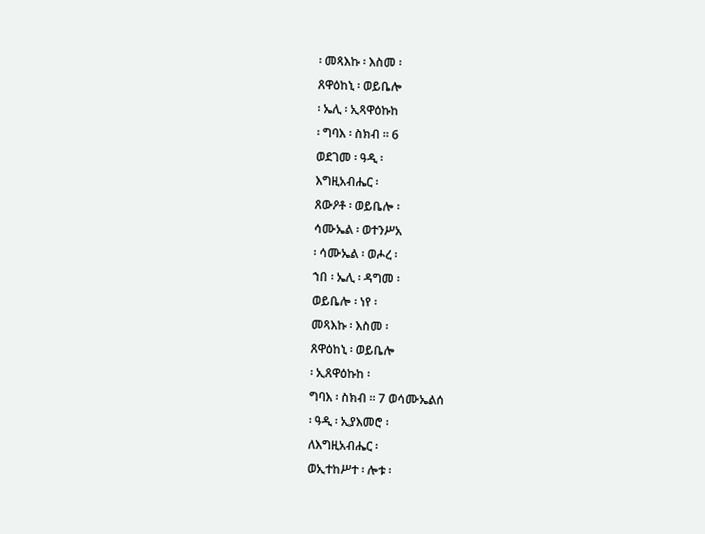፡ መጻእኩ ፡ እስመ ፡
ጸዋዕከኒ ፡ ወይቤሎ
፡ ኤሊ ፡ ኢጻዋዕኩከ
፡ ግባእ ፡ ስክብ ። 6
ወደገመ ፡ ዓዲ ፡
እግዚአብሔር ፡
ጸውዖቶ ፡ ወይቤሎ ፡
ሳሙኤል ፡ ወተንሥአ
፡ ሳሙኤል ፡ ወሖረ ፡
ኀበ ፡ ኤሊ ፡ ዳግመ ፡
ወይቤሎ ፡ ነየ ፡
መጻእኩ ፡ እስመ ፡
ጸዋዕከኒ ፡ ወይቤሎ
፡ ኢጸዋዕኩከ ፡
ግባእ ፡ ስክብ ። 7 ወሳሙኤልሰ
፡ ዓዲ ፡ ኢያእመሮ ፡
ለእግዚአብሔር ፡
ወኢተከሥተ ፡ ሎቱ ፡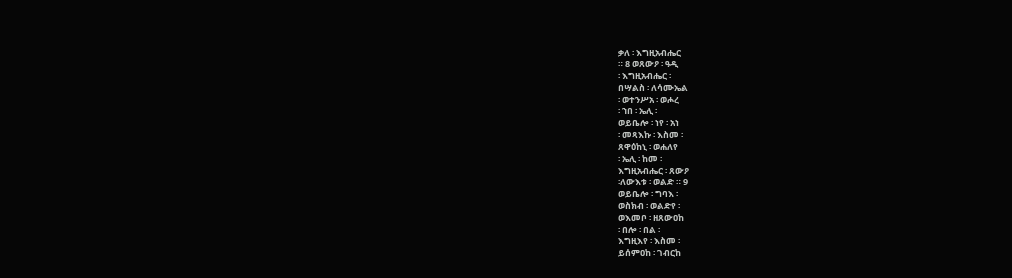ቃለ ፡ እግዚአብሔር
። 8 ወጸውዖ ፡ ዓዲ
፡ እግዚአብሔር ፡
በሣልስ ፡ ለሳሙኤል
፡ ወተንሥአ ፡ ወሖረ
፡ ኀበ ፡ ኤሊ ፡
ወይቤሎ ፡ ነየ ፡ አነ
፡ መጻእኩ ፡ እስመ ፡
ጸዋዕከኒ ፡ ወሐለየ
፡ ኤሊ ፡ ከመ ፡
እግዚአብሔር ፡ ጸውዖ
፡ለውእቱ ፡ ወልድ ። 9
ወይቤሎ ፡ ግባእ ፡
ወስክብ ፡ ወልድየ ፡
ወእመቦ ፡ ዘጸውዐከ
፡ በሎ ፡ በል ፡
እግዚእየ ፡ እስመ ፡
ይሰምዐከ ፡ ገብርከ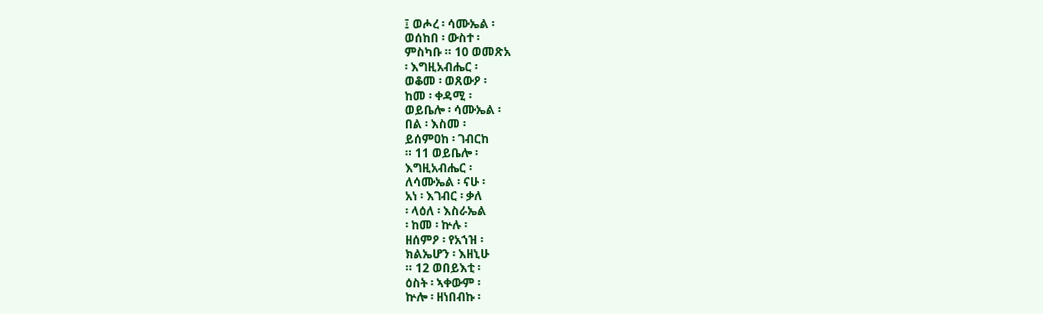፤ ወሖረ ፡ ሳሙኤል ፡
ወሰከበ ፡ ውስተ ፡
ምስካቡ ። 10 ወመጽአ
፡ እግዚአብሔር ፡
ወቆመ ፡ ወጸውዖ ፡
ከመ ፡ ቀዳሚ ፡
ወይቤሎ ፡ ሳሙኤል ፡
በል ፡ እስመ ፡
ይሰምዐከ ፡ ገብርከ
። 11 ወይቤሎ ፡
እግዚአብሔር ፡
ለሳሙኤል ፡ ናሁ ፡
አነ ፡ እገብር ፡ ቃለ
፡ ላዕለ ፡ እስራኤል
፡ ከመ ፡ ኵሉ ፡
ዘሰምዖ ፡ የአኀዝ ፡
ክልኤሆን ፡ እዘኒሁ
። 12 ወበይእቲ ፡
ዕስት ፡ ኣቀውም ፡
ኵሎ ፡ ዘነበብኩ ፡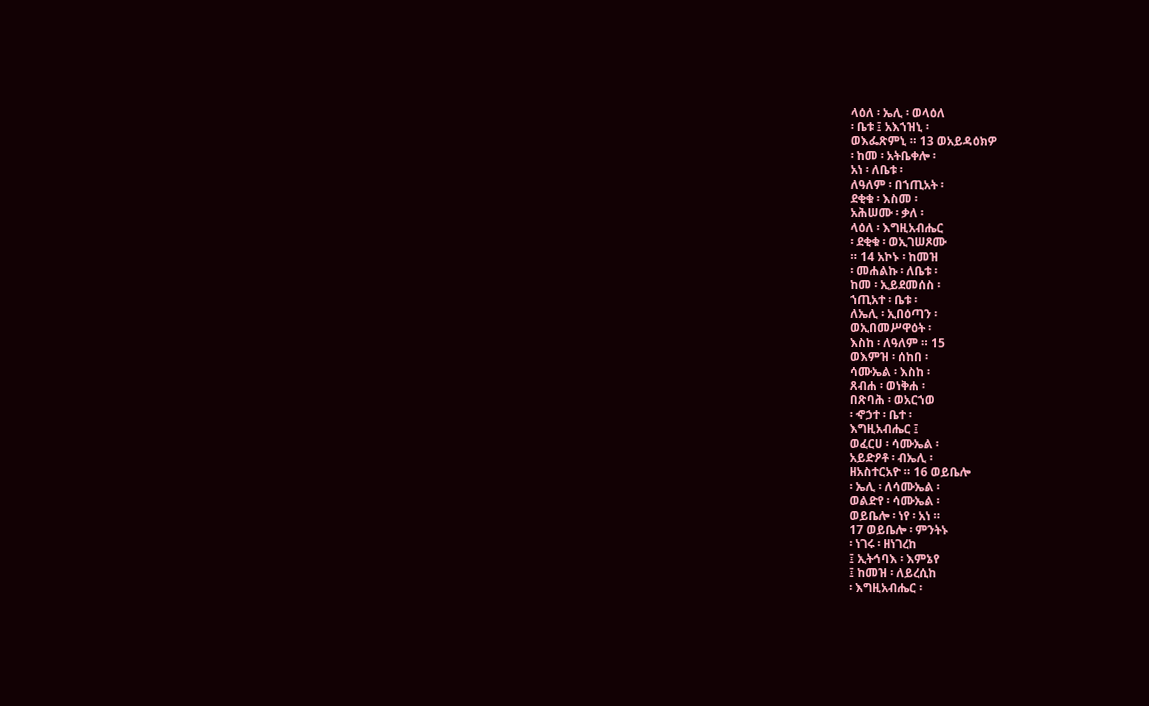ላዕለ ፡ ኤሊ ፡ ወላዕለ
፡ ቤቱ ፤ አእኀዝኒ ፡
ወእፌጽምኒ ። 13 ወአይዳዕክዎ
፡ ከመ ፡ አትቤቀሎ ፡
አነ ፡ ለቤቱ ፡
ለዓለም ፡ በኀጢአት ፡
ደቂቁ ፡ እስመ ፡
አሕሠሙ ፡ ቃለ ፡
ላዕለ ፡ እግዚአብሔር
፡ ደቂቁ ፡ ወኢገሠጾሙ
። 14 አኮኑ ፡ ከመዝ
፡ መሐልኩ ፡ ለቤቱ ፡
ከመ ፡ ኢይደመሰስ ፡
ኀጢአተ ፡ ቤቱ ፡
ለኤሊ ፡ ኢበዕጣን ፡
ወኢበመሥዋዕት ፡
እስከ ፡ ለዓለም ። 15
ወእምዝ ፡ ሰከበ ፡
ሳሙኤል ፡ እስከ ፡
ጸብሐ ፡ ወነቅሐ ፡
በጽባሕ ፡ ወአርኀወ
፡ ኆኃተ ፡ ቤተ ፡
እግዚአብሔር ፤
ወፈርሀ ፡ ሳሙኤል ፡
አይድዖቶ ፡ ብኤሊ ፡
ዘአስተርአዮ ። 16 ወይቤሎ
፡ ኤሊ ፡ ለሳሙኤል ፡
ወልድየ ፡ ሳሙኤል ፡
ወይቤሎ ፡ ነየ ፡ አነ ።
17 ወይቤሎ ፡ ምንትኑ
፡ ነገሩ ፡ ዘነገረከ
፤ ኢትኅባእ ፡ እምኔየ
፤ ከመዝ ፡ ለይረሲከ
፡ እግዚአብሔር ፡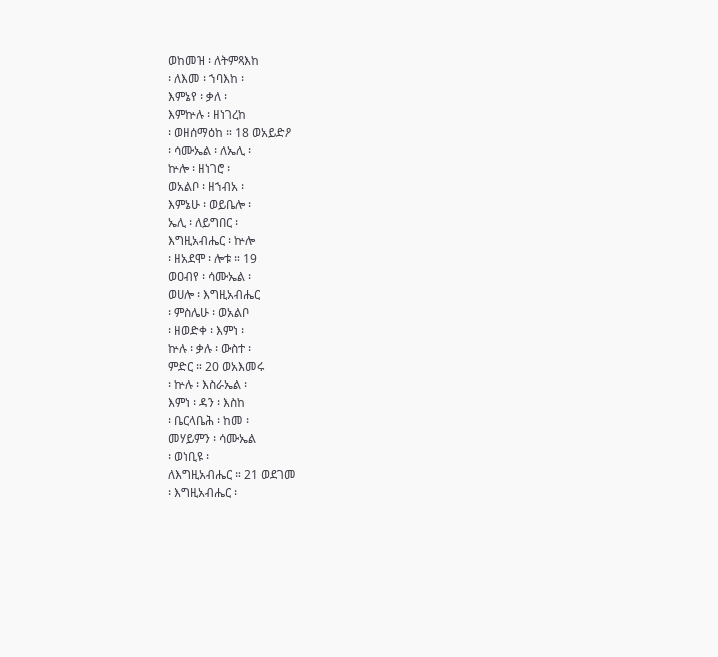ወከመዝ ፡ ለትምጻእከ
፡ ለእመ ፡ ኀባእከ ፡
እምኔየ ፡ ቃለ ፡
እምኵሉ ፡ ዘነገረከ
፡ ወዘሰማዕከ ። 18 ወአይድዖ
፡ ሳሙኤል ፡ ለኤሊ ፡
ኵሎ ፡ ዘነገሮ ፡
ወአልቦ ፡ ዘኀብአ ፡
እምኔሁ ፡ ወይቤሎ ፡
ኤሊ ፡ ለይግበር ፡
እግዚአብሔር ፡ ኵሎ
፡ ዘአደሞ ፡ ሎቱ ። 19
ወዐብየ ፡ ሳሙኤል ፡
ወሀሎ ፡ እግዚአብሔር
፡ ምስሌሁ ፡ ወአልቦ
፡ ዘወድቀ ፡ እምነ ፡
ኵሉ ፡ ቃሉ ፡ ውስተ ፡
ምድር ። 20 ወአእመሩ
፡ ኵሉ ፡ እስራኤል ፡
እምነ ፡ ዳን ፡ እስከ
፡ ቤርላቤሕ ፡ ከመ ፡
መሃይምን ፡ ሳሙኤል
፡ ወነቢዩ ፡
ለእግዚአብሔር ። 21 ወደገመ
፡ እግዚአብሔር ፡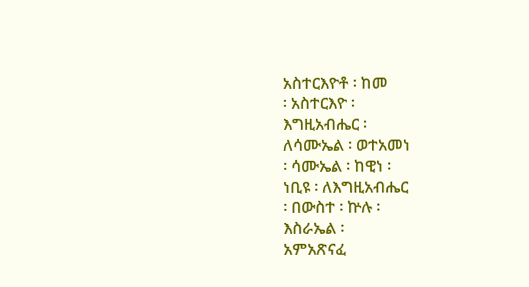አስተርእዮቶ ፡ ከመ
፡ አስተርእዮ ፡
እግዚአብሔር ፡
ለሳሙኤል ፡ ወተአመነ
፡ ሳሙኤል ፡ ከዊነ ፡
ነቢዩ ፡ ለእግዚአብሔር
፡ በውስተ ፡ ኵሉ ፡
እስራኤል ፡
አምአጽናፈ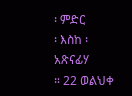፡ ምድር
፡ እስከ ፡ አጽናፊሃ
። 22 ወልህቀ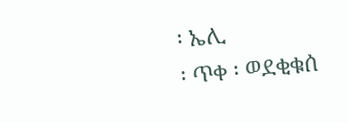፡ ኤሊ
፡ ጥቀ ፡ ወደቂቁሰ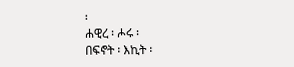፡
ሐዊረ ፡ ሖሩ ፡
በፍኖት ፡ እኪት ፡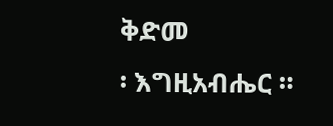ቅድመ
፡ እግዚአብሔር ።